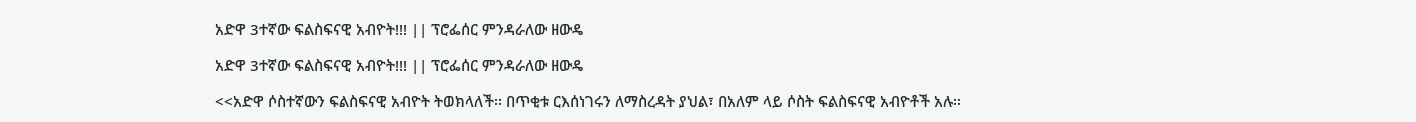አድዋ 3ተኛው ፍልስፍናዊ አብዮት!!! || ፕሮፌሰር ምንዳራለው ዘውዴ

አድዋ 3ተኛው ፍልስፍናዊ አብዮት!!! || ፕሮፌሰር ምንዳራለው ዘውዴ

<<አድዋ ሶስተኛውን ፍልስፍናዊ አብዮት ትወክላለች፡፡ በጥቂቱ ርእሰነገሩን ለማስረዳት ያህል፣ በአለም ላይ ሶስት ፍልስፍናዊ አብዮቶች አሉ፡፡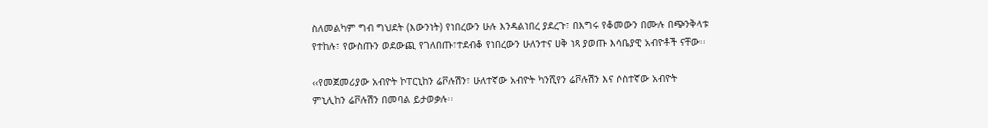ስለመልካም ግብ ግህደት (እውንነት) የነበረውን ሁሉ እንዳልነበረ ያደረጉ፣ በእግሩ የቆመውን በሙሉ በጭንቅላቱ የተከሉ፣ የውስጡን ወደውጪ የገለበጡ፣ተደብቆ የነበረውን ሁለንተና ሀቅ ነጻ ያወጡ እሳቤያዊ አብዮቶች ናቸው፡፡

‹‹የመጀመሪያው አብዮት ኮፐርኒከን ሬቮሉሽን፣ ሁለተኛው አብዮት ካንሺየን ሬቮሉሽን እና ሶስተኛው አብዮት ምኒሊከን ሬቮሉሽን በመባል ይታወቃሉ፡፡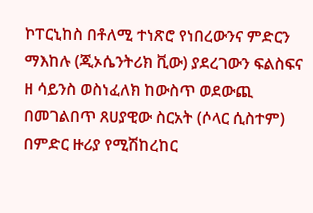ኮፐርኒከስ በቶለሚ ተነጽሮ የነበረውንና ምድርን ማእከሉ (ጂኦሴንትሪክ ቪው) ያደረገውን ፍልስፍና ዘ ሳይንስ ወስነፈለክ ከውስጥ ወደውጪ በመገልበጥ ጸሀያዊው ስርአት (ሶላር ሲስተም) በምድር ዙሪያ የሚሽከረከር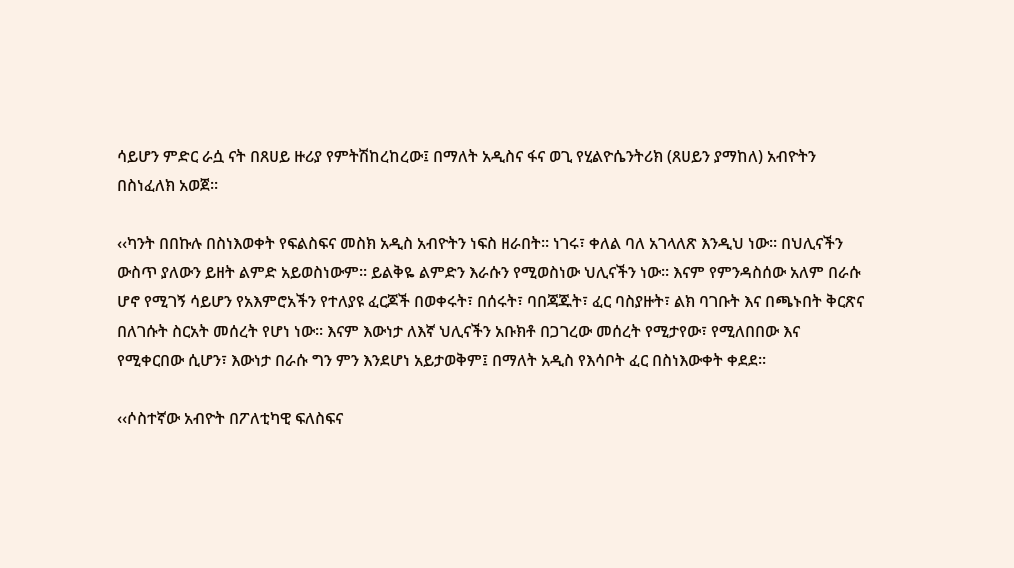ሳይሆን ምድር ራሷ ናት በጸሀይ ዙሪያ የምትሽከረከረው፤ በማለት አዲስና ፋና ወጊ የሂልዮሴንትሪክ (ጸሀይን ያማከለ) አብዮትን በስነፈለክ አወጀ፡፡

‹‹ካንት በበኩሉ በስነእወቀት የፍልስፍና መስክ አዲስ አብዮትን ነፍስ ዘራበት፡፡ ነገሩ፣ ቀለል ባለ አገላለጽ እንዲህ ነው፡፡ በህሊናችን ውስጥ ያለውን ይዘት ልምድ አይወስነውም፡፡ ይልቅዬ ልምድን እራሱን የሚወስነው ህሊናችን ነው፡፡ እናም የምንዳስሰው አለም በራሱ ሆኖ የሚገኝ ሳይሆን የአእምሮአችን የተለያዩ ፈርጆች በወቀሩት፣ በሰሩት፣ ባበጃጁት፣ ፈር ባስያዙት፣ ልክ ባገቡት እና በጫኑበት ቅርጽና በለገሱት ስርአት መሰረት የሆነ ነው፡፡ እናም እውነታ ለእኛ ህሊናችን አቡክቶ በጋገረው መሰረት የሚታየው፣ የሚለበበው እና የሚቀርበው ሲሆን፣ እውነታ በራሱ ግን ምን እንደሆነ አይታወቅም፤ በማለት አዲስ የእሳቦት ፈር በስነእውቀት ቀደደ፡፡

‹‹ሶስተኛው አብዮት በፖለቲካዊ ፍለስፍና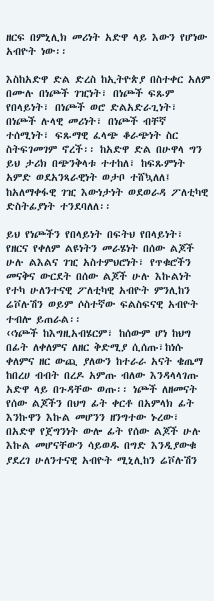ዘርፍ በምኒሊክ መሪነት አድዋ ላይ እውን የሆነው አብዮት ነው፡፡

እስከአድዋ ድል ድረስ ከኢትዮጵያ በስተቀር አለም በሙሉ በነጮች ገዢነት፣ በነጮች ፍጹም የበላይነት፣ በነጮች ወሮ ድልአድራጊነት፣ በነጮች ሉላዊ መሪነት፣ በነጮች ብቸኛ ተሰሚነት፣ ፍጹማዊ ፈላጭ ቆራጭነት ስር ስትፍገመገም ኖረች፡፡ ከአድዋ ድል በሁዋላ ግን ይህ ታሪክ በጭንቅላቱ ተተከለ፣ ከፍጹምነት አምድ ወደአንጻራዊነት ወታቦ ተሸኳለለ፤ ከአለማቀፋዊ ገዢ እውነታነት ወደወራዳ ፖለቲካዊ ድስትፊያነት ተንደባለለ፡፡

ይህ የነጮችን የበላይነት በፍትህ የበላይነት፣ የዘርና የቀለም ልዩነትን መራሄነት በሰው ልጆች ሁሉ ልእልና ገዢ አስተምህሮነት፣ የጥቁሮችን መናቅና ውርደት በሰው ልጆች ሁሉ እኩልነት የተካ ሁለንተናዊ ፖለቲካዊ አብዮት ምንሊከን ሬቮሉሽን ወይም ሶስተኛው ፍልስፍናዊ አብዮት ተብሎ ይጠራል፡፡
‹‹ነጮች ከእግዚአብሄርም፣ ከሰውም ሆነ ከህግ በፊት ለቀለምና ለዘር ቅድሚያ ሲሰጡ፣ከነሱ ቀለምና ዘር ውጪ ያለውን ከተራራ አናት ቄጤማ ከበረሀ ብብት በረዶ አምጡ ብለው እንዳላላገጡ አድዋ ላይ በጉዳቸው ወጡ፡፡ ነጮች ለዘመናት የሰው ልጆችን በህግ ፊት ቀርቶ በአምላክ ፊት እንኩዋን እኩል መሆንን ዘንግተው ኑረው፣ በአድዋ የጀግንነት ውሎ ፊት የሰው ልጆች ሁሉ እኩል መሆናቸውን ሳይወዱ በግድ እንዲያውቁ ያደረገ ሁለንተናዊ አብዮት ሚኒሊከን ሬቮሉሽን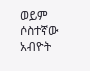ወይም ሶስተኛው አብዮት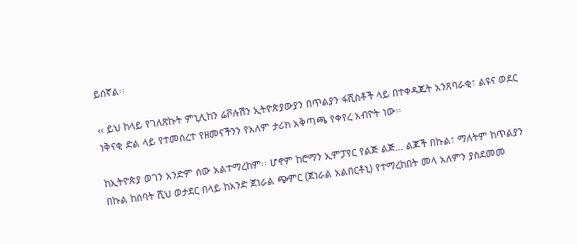ይሰኛል፡፡

‹‹ ይህ ከላይ የገለጽኩት ምኒሊከን ሬቮሉሽን ኢትዮጵያውያን በጥልያን ፋሺስቶች ላይ በተቀዳጁት አንጸባራቂ፣ ልዩና ወደር ነቅናቂ ድል ላይ የተመሰረተ የዘመናችንን የአለም ታሪክ አቅጣጫ የቀየረ አብዮት ነው፡፡

ከኢትዮጵያ ወገን አንድም ሰው አልተማረከም፡፡ ሆኖም ከሮማን ኢምፓየር የልጅ ልጅ… ልጆች በኩል፣ ማለትም ከጥልያን በኩል ከሰባት ሺህ ወታደር በላይ ከአንድ ጀነራል ጭምር (ጀነራል አልበርቶኒ) የተማረከበት መላ አለምን ያስደመመ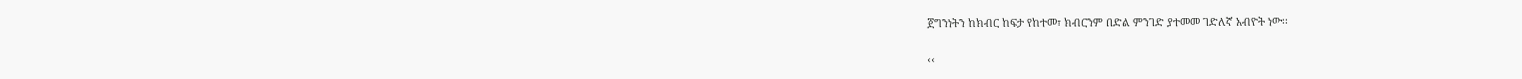ጀግንነትን ከክብር ከፍታ የከተመ፣ ክብርንም በድል ምንገድ ያተመመ ገድለኛ አብዮት ነው፡፡

‹‹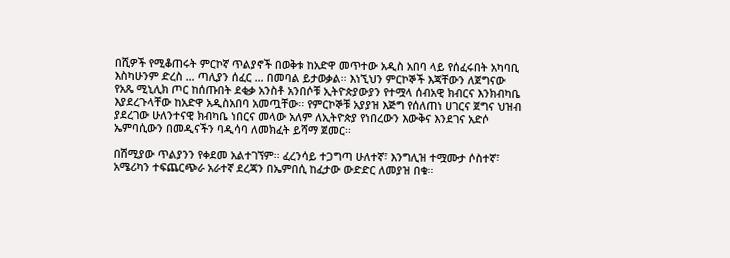በሺዎች የሚቆጠሩት ምርኮኛ ጥልያኖች በወቅቱ ከአድዋ መጥተው አዲስ አበባ ላይ የሰፈሩበት አካባቢ እስካሁንም ድረስ … ጣሊያን ሰፈር … በመባል ይታወቃል፡፡ እነኚህን ምርኮኞች እጃቸውን ለጀግናው የአጼ ሚኒሊክ ጦር ከሰጡበት ደቂቃ አንስቶ አንበሶቹ ኢትዮጵያውያን የተሟላ ሰብአዊ ክብርና እንክብካቤ እያደረጉላቸው ከአድዋ አዲስአበባ አመጧቸው፡፡ የምርኮኞቹ አያያዝ እጅግ የሰለጠነ ሀገርና ጀግና ህዝብ ያደረገው ሁለንተናዊ ክብካቤ ነበርና መላው አለም ለኢትዮጵያ የነበረውን እውቅና እንደገና አድሶ ኤምባሲውን በመዲናችን ባዲሳባ ለመክፈት ይሻማ ጀመር፡፡

በሽሚያው ጥልያንን የቀደመ አልተገኘም፡፡ ፈረንሳይ ተጋግጣ ሁለተኛ፣ እንግሊዝ ተሟሙታ ሶስተኛ፣ አሜሪካን ተፍጨርጭራ አራተኛ ደረጃን በኤምበሲ ከፈታው ውድድር ለመያዝ በቁ፡፡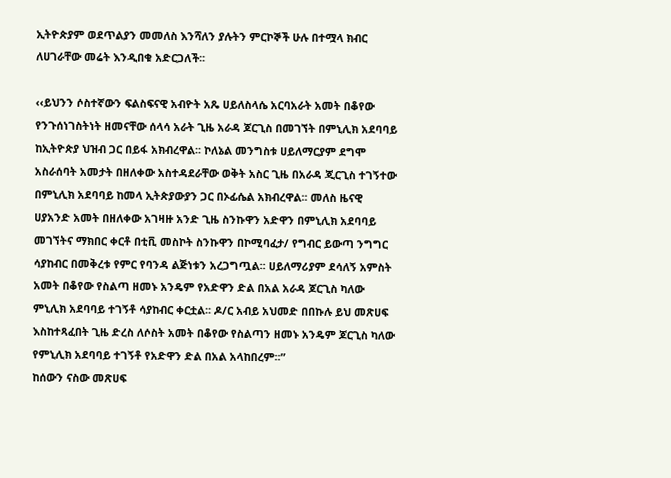ኢትዮጵያም ወደጥልያን መመለስ እንሻለን ያሉትን ምርኮኞች ሁሉ በተሟላ ክብር ለሀገራቸው መሬት እንዲበቁ አድርጋለች፡፡

‹‹ይህንን ሶስተኛውን ፍልስፍናዊ አብዮት አጼ ሀይለስላሴ አርባአራት አመት በቆየው የንጉሰነገስትነት ዘመናቸው ሰላሳ አራት ጊዜ አራዳ ጆርጊስ በመገኘት በምኒሊክ አደባባይ ከኢትዮጵያ ህዝብ ጋር በይፋ አክብረዋል፡፡ ኮለኔል መንግስቱ ሀይለማርያም ደግሞ አስራሰባት አመታት በዘለቀው አስተዳደራቸው ወቅት አስር ጊዜ በአራዳ ጂርጊስ ተገኝተው በምኒሊክ አደባባይ ከመላ ኢትጵያውያን ጋር በኦፊሴል አክብረዋል፡፡ መለስ ዜናዊ ሀያአንድ አመት በዘለቀው አገዛዙ አንድ ጊዜ ስንኩዋን አድዋን በምኒሊክ አደባባይ መገኘትና ማክበር ቀርቶ በቲቪ መስኮት ስንኩዋን በኮሚባፈታ/ የግብር ይውጣ ንግግር ሳያከብር በመቅረቱ የምር የባንዳ ልጅነቱን አረጋግጧል፡፡ ሀይለማሪያም ደሳለኝ አምስት አመት በቆየው የስልጣ ዘመኑ አንዴም የአድዋን ድል በአል አራዳ ጆርጊስ ካለው ምኒሊክ አደባባይ ተገኝቶ ሳያከብር ቀርቷል፡፡ ዶ/ር አብይ አህመድ በበኩሉ ይህ መጽሀፍ እስከተጻፈበት ጊዜ ድረስ ለሶስት አመት በቆየው የስልጣን ዘመኑ አንዴም ጆርጊስ ካለው የምኒሊክ አደባባይ ተገኝቶ የአድዋን ድል በአል አላከበረም፡፡”
ከሰውን ናስው መጽሀፍ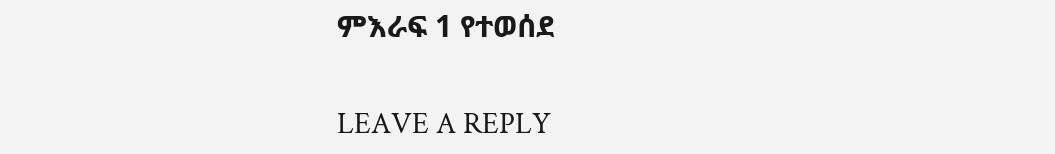ምእራፍ 1 የተወሰደ

LEAVE A REPLY